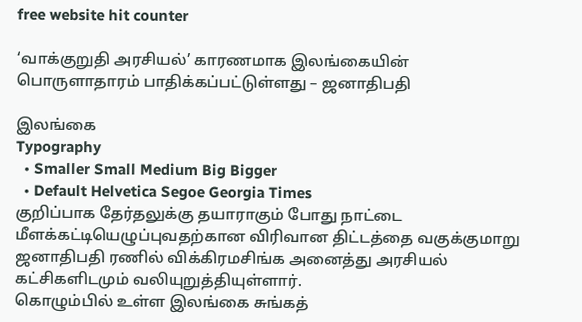free website hit counter

‘வாக்குறுதி அரசியல்’ காரணமாக இலங்கையின் பொருளாதாரம் பாதிக்கப்பட்டுள்ளது – ஜனாதிபதி

இலங்கை
Typography
  • Smaller Small Medium Big Bigger
  • Default Helvetica Segoe Georgia Times
குறிப்பாக தேர்தலுக்கு தயாராகும் போது நாட்டை மீளக்கட்டியெழுப்புவதற்கான விரிவான திட்டத்தை வகுக்குமாறு ஜனாதிபதி ரணில் விக்கிரமசிங்க அனைத்து அரசியல் கட்சிகளிடமும் வலியுறுத்தியுள்ளார்.
கொழும்பில் உள்ள இலங்கை சுங்கத்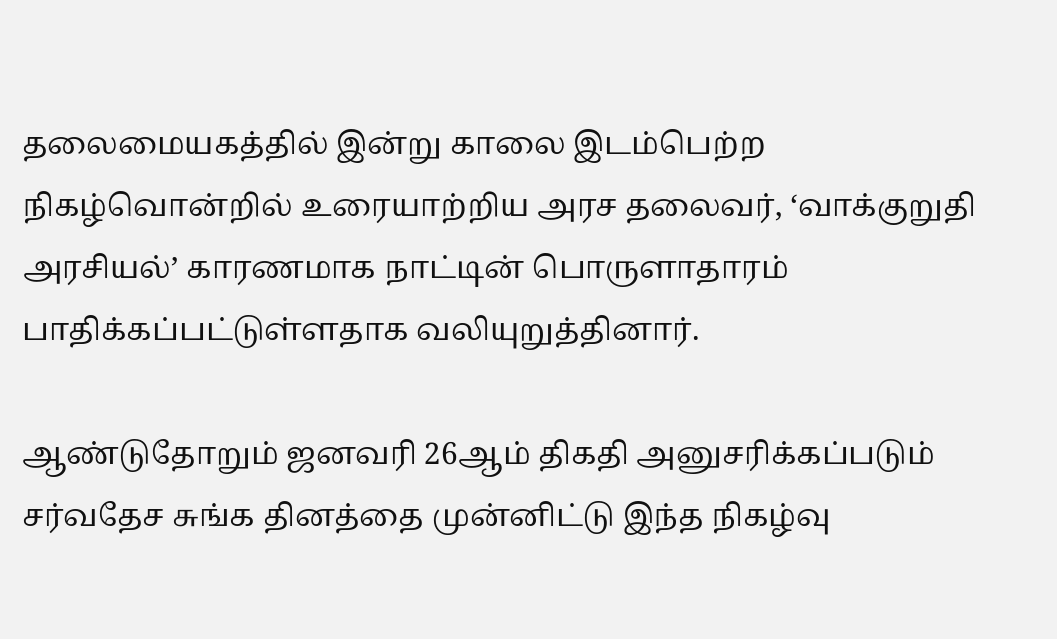தலைமையகத்தில் இன்று காலை இடம்பெற்ற நிகழ்வொன்றில் உரையாற்றிய அரச தலைவர், ‘வாக்குறுதி அரசியல்’ காரணமாக நாட்டின் பொருளாதாரம் பாதிக்கப்பட்டுள்ளதாக வலியுறுத்தினார்.

ஆண்டுதோறும் ஜனவரி 26ஆம் திகதி அனுசரிக்கப்படும் சர்வதேச சுங்க தினத்தை முன்னிட்டு இந்த நிகழ்வு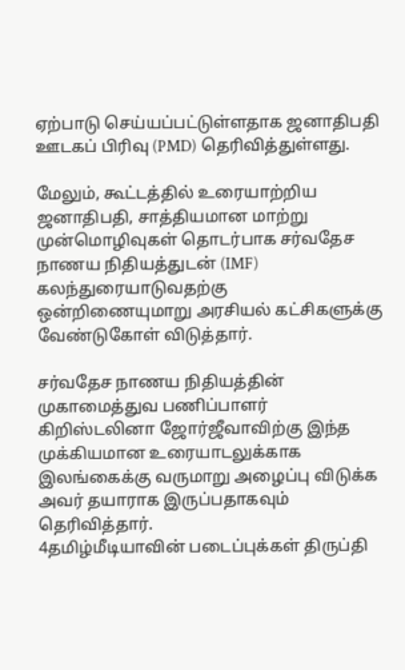ஏற்பாடு செய்யப்பட்டுள்ளதாக ஜனாதிபதி ஊடகப் பிரிவு (PMD) தெரிவித்துள்ளது.

மேலும், கூட்டத்தில் உரையாற்றிய ஜனாதிபதி, சாத்தியமான மாற்று முன்மொழிவுகள் தொடர்பாக சர்வதேச நாணய நிதியத்துடன் (IMF) கலந்துரையாடுவதற்கு ஒன்றிணையுமாறு அரசியல் கட்சிகளுக்கு வேண்டுகோள் விடுத்தார்.

சர்வதேச நாணய நிதியத்தின் முகாமைத்துவ பணிப்பாளர் கிறிஸ்டலினா ஜோர்ஜீவாவிற்கு இந்த முக்கியமான உரையாடலுக்காக இலங்கைக்கு வருமாறு அழைப்பு விடுக்க அவர் தயாராக இருப்பதாகவும் தெரிவித்தார்.
4தமிழ்மீடியாவின் படைப்புக்கள் திருப்தி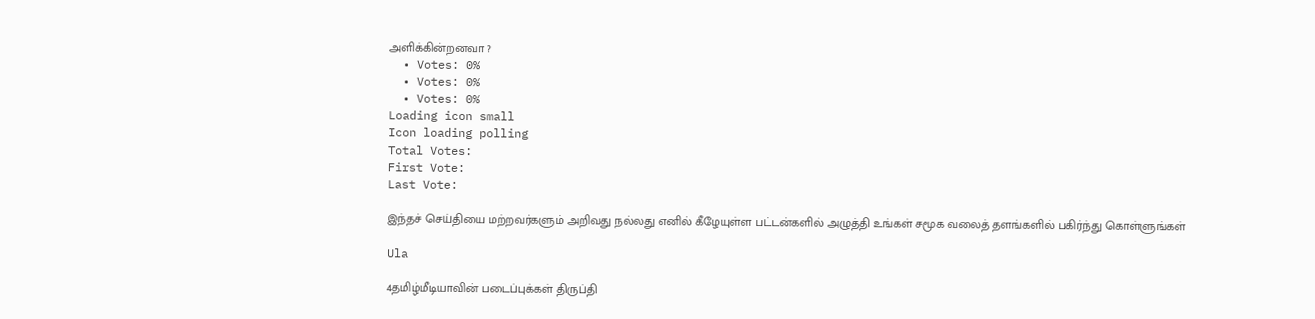அளிக்கின்றனவா ?
  • Votes: 0%
  • Votes: 0%
  • Votes: 0%
Loading icon small
Icon loading polling
Total Votes:
First Vote:
Last Vote:

இந்தச் செய்தியை மற்றவர்களும் அறிவது நல்லது எனில் கீழேயுள்ள பட்டன்களில் அழுத்தி உங்கள் சமூக வலைத் தளங்களில் பகிர்ந்து கொள்ளுங்கள்

Ula

4தமிழ்மீடியாவின் படைப்புக்கள் திருப்தி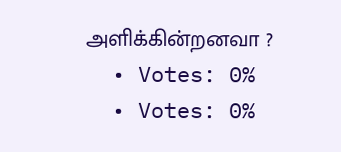அளிக்கின்றனவா ?
  • Votes: 0%
  • Votes: 0%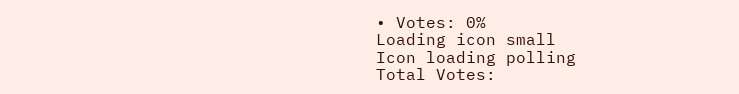• Votes: 0%
Loading icon small
Icon loading polling
Total Votes: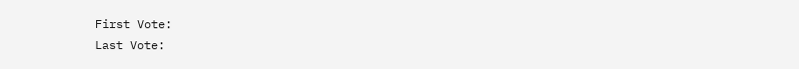First Vote:
Last Vote: